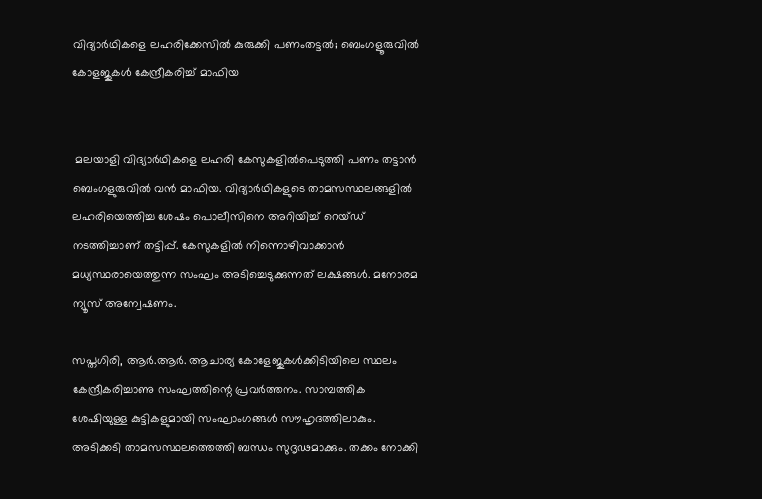വിദ്യാര്‍ഥികളെ ലഹരിക്കേസില്‍ കുരുക്കി പണംതട്ടല്‍; ബെംഗളൂരുവില്‍ കോളജുകള്‍ കേന്ദ്രീകരിച്ച് മാഫിയ


 മലയാളി വിദ്യാര്‍ഥികളെ ലഹരി കേസുകളില്‍പെടുത്തി പണം തട്ടാന്‍ ബെംഗളുരുവില്‍ വന്‍ മാഫിയ. വിദ്യാര്‍ഥികളുടെ താമസസ്ഥലങ്ങളില്‍ ലഹരിയെത്തിച്ച ശേഷം പൊലീസിനെ അറിയിച്ച് റെയ്ഡ് നടത്തിച്ചാണ് തട്ടിപ്പ്. കേസുകളില്‍ നിന്നൊഴിവാക്കാന്‍ മധ്യസ്ഥരായെത്തുന്ന സംഘം അടിച്ചെടുക്കുന്നത് ലക്ഷങ്ങള്‍. മനോരമ ന്യൂസ് അന്വേഷണം.

സപ്തഗിരി, ആര്‍.ആര്‍. ആചാര്യ കോളേജുകള്‍ക്കിടിയിലെ സ്ഥലം കേന്ദ്രീകരിച്ചാണു സംഘത്തിന്റെ പ്രവര്‍ത്തനം. സാമ്പത്തിക ശേഷിയുള്ള കുട്ടികളുമായി സംഘാംഗങ്ങള്‍ സൗഹൃദത്തിലാകും. അടിക്കടി താമസസ്ഥലത്തെത്തി ബന്ധം സുദൃ‍ഢമാക്കും. തക്കം നോക്കി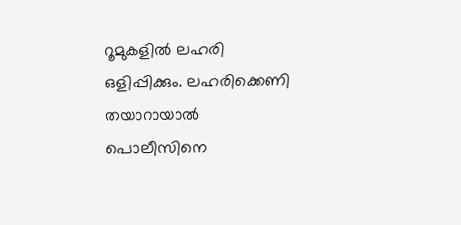റൂമുകളില്‍ ലഹരി ഒളിപ്പിക്കും. ലഹരിക്കെണി തയാറായാല്‍ പൊലീസിനെ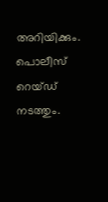അറിയിക്കും. പൊലീസ് റെയ്ഡ് നടത്തും.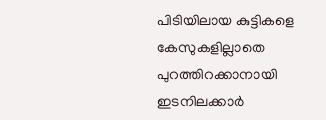പിടിയിലായ കുട്ടികളെ കേസുകളില്ലാതെ പുറത്തിറക്കാനായി ഇടനിലക്കാര്‍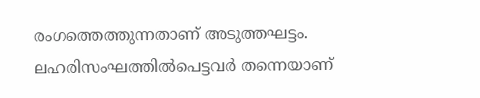രംഗത്തെത്തുന്നതാണ് അടുത്തഘട്ടം. ലഹരിസംഘത്തില്‍പെട്ടവര്‍ തന്നെയാണ്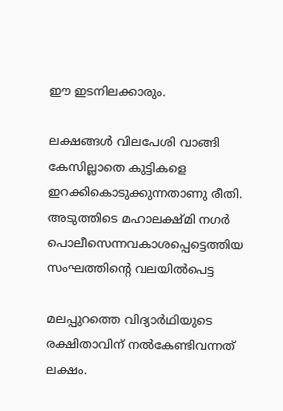ഈ ഇടനിലക്കാരും.

ലക്ഷങ്ങള്‍ വിലപേശി വാങ്ങി കേസില്ലാതെ കുട്ടികളെ ഇറക്കികൊടുക്കുന്നതാണു രീതി. അടുത്തിടെ മഹാലക്ഷ്മി നഗര്‍ പൊലീസെന്നവകാശപ്പെട്ടെത്തിയ സംഘത്തിന്‍റെ വലയില്‍പെട്ട

മലപ്പുറത്തെ വിദ്യാര്‍ഥിയുടെ രക്ഷിതാവിന് നല്‍കേണ്ടിവന്നത് ലക്ഷം.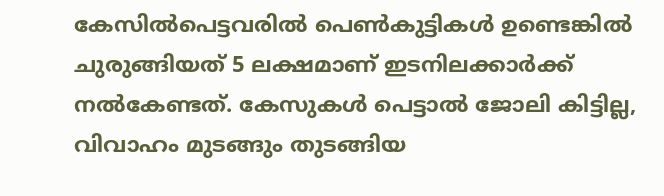കേസില്‍പെട്ടവരില്‍ പെണ്‍കുട്ടികള്‍ ഉണ്ടെങ്കില്‍ ചുരുങ്ങിയത് 5 ലക്ഷമാണ് ഇടനിലക്കാര്‍ക്ക് നല്‍കേണ്ടത്. കേസുകള്‍ പെട്ടാല്‍ ജോലി കിട്ടില്ല, വിവാഹം മുടങ്ങും തുടങ്ങിയ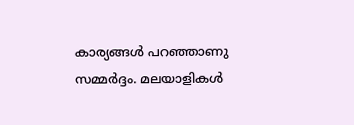കാര്യങ്ങള്‍ പറഞ്ഞാണു സമ്മര്‍ദ്ദം. മലയാളികള്‍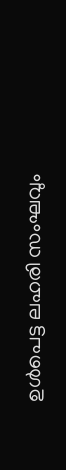ഉള്‍പെട്ട ലഹരി സംഘവും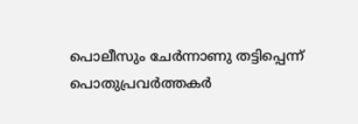പൊലീസും ചേര്‍ന്നാണു തട്ടിപ്പെന്ന് പൊതുപ്രവര്‍ത്തകര്‍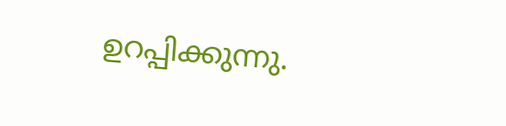ഉറപ്പിക്കുന്നു.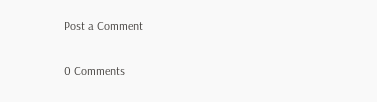Post a Comment

0 Comments